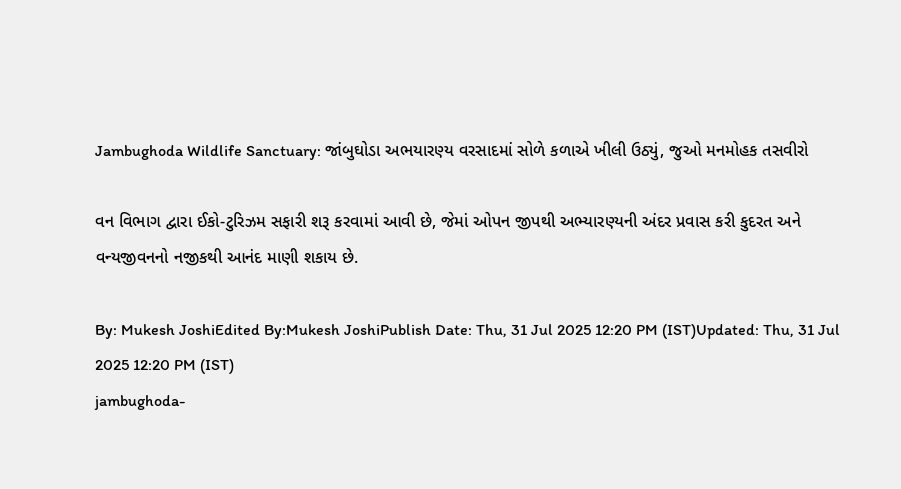Jambughoda Wildlife Sanctuary: જાંબુઘોડા અભયારણ્ય વરસાદમાં સોળે કળાએ ખીલી ઉઠ્યું, જુઓ મનમોહક તસવીરો

વન વિભાગ દ્વારા ઈકો-ટુરિઝમ સફારી શરૂ કરવામાં આવી છે, જેમાં ઓપન જીપથી અભ્યારણ્યની અંદર પ્રવાસ કરી કુદરત અને વન્યજીવનનો નજીકથી આનંદ માણી શકાય છે.

By: Mukesh JoshiEdited By:Mukesh JoshiPublish Date: Thu, 31 Jul 2025 12:20 PM (IST)Updated: Thu, 31 Jul 2025 12:20 PM (IST)
jambughoda-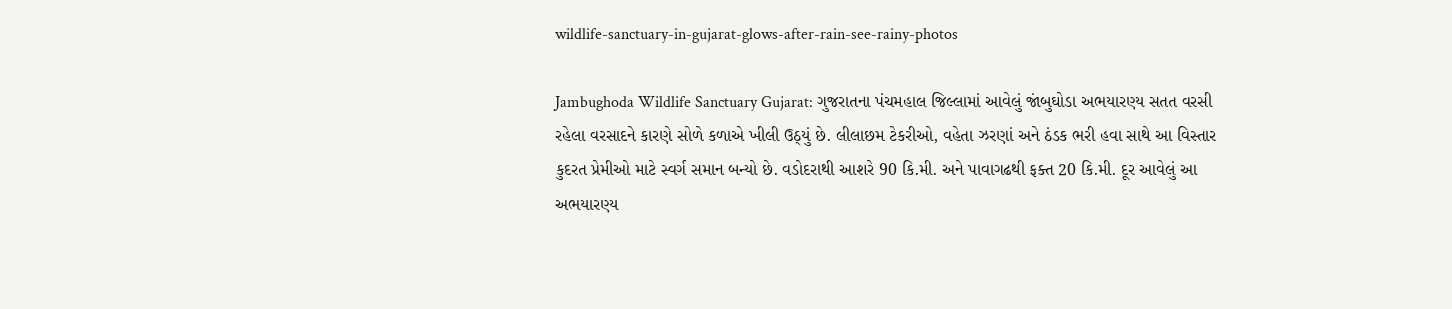wildlife-sanctuary-in-gujarat-glows-after-rain-see-rainy-photos

Jambughoda Wildlife Sanctuary Gujarat: ગુજરાતના પંચમહાલ જિલ્લામાં આવેલું જાંબુઘોડા અભયારણ્ય સતત વરસી રહેલા વરસાદને કારણે સોળે કળાએ ખીલી ઉઠ્યું છે. લીલાછમ ટેકરીઓ, વહેતા ઝરણાં અને ઠંડક ભરી હવા સાથે આ વિસ્તાર કુદરત પ્રેમીઓ માટે સ્વર્ગ સમાન બન્યો છે. વડોદરાથી આશરે 90 કિ.મી. અને પાવાગઢથી ફક્ત 20 કિ.મી. દૂર આવેલું આ અભયારણ્ય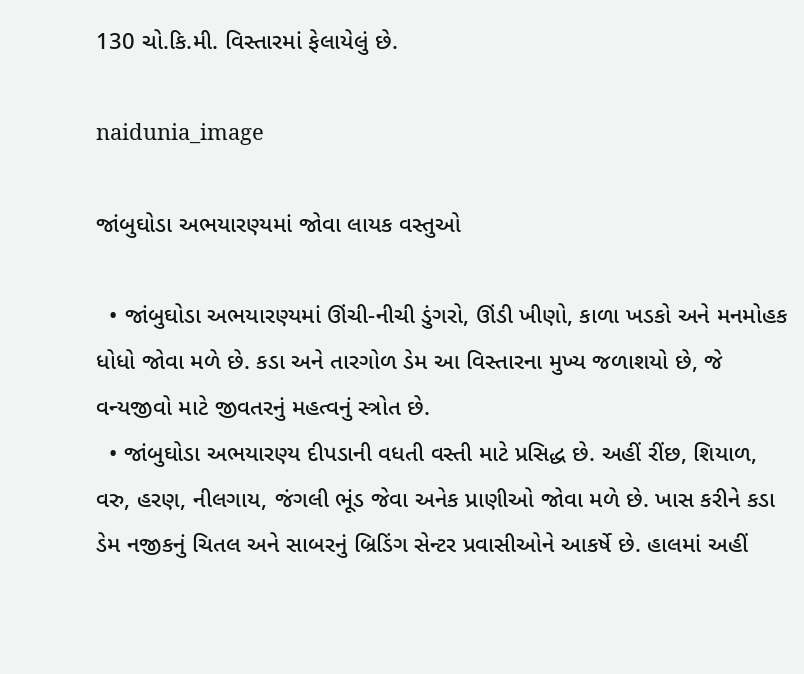130 ચો.કિ.મી. વિસ્તારમાં ફેલાયેલું છે.

naidunia_image

જાંબુઘોડા અભયારણ્યમાં જોવા લાયક વસ્તુઓ

  • જાંબુઘોડા અભયારણ્યમાં ઊંચી-નીચી ડુંગરો, ઊંડી ખીણો, કાળા ખડકો અને મનમોહક ધોધો જોવા મળે છે. કડા અને તારગોળ ડેમ આ વિસ્તારના મુખ્ય જળાશયો છે, જે વન્યજીવો માટે જીવતરનું મહત્વનું સ્ત્રોત છે.
  • જાંબુઘોડા અભયારણ્ય દીપડાની વધતી વસ્તી માટે પ્રસિદ્ધ છે. અહીં રીંછ, શિયાળ, વરુ, હરણ, નીલગાય, જંગલી ભૂંડ જેવા અનેક પ્રાણીઓ જોવા મળે છે. ખાસ કરીને કડા ડેમ નજીકનું ચિતલ અને સાબરનું બ્રિડિંગ સેન્ટર પ્રવાસીઓને આકર્ષે છે. હાલમાં અહીં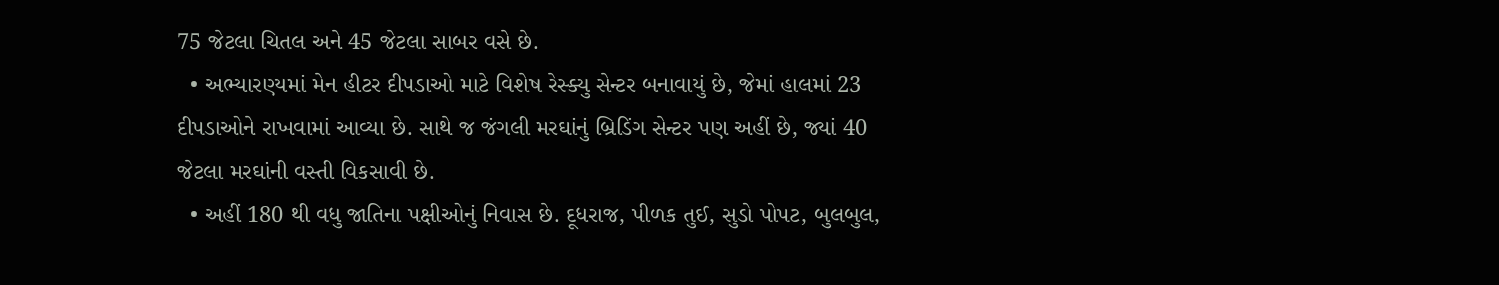75 જેટલા ચિતલ અને 45 જેટલા સાબર વસે છે.
  • અભ્યારણ્યમાં મેન હીટર દીપડાઓ માટે વિશેષ રેસ્ક્યુ સેન્ટર બનાવાયું છે, જેમાં હાલમાં 23 દીપડાઓને રાખવામાં આવ્યા છે. સાથે જ જંગલી મરઘાંનું બ્રિડિંગ સેન્ટર પણ અહીં છે, જ્યાં 40 જેટલા મરઘાંની વસ્તી વિકસાવી છે.
  • અહીં 180 થી વધુ જાતિના પક્ષીઓનું નિવાસ છે. દૂધરાજ, પીળક તુઈ, સુડો પોપટ, બુલબુલ,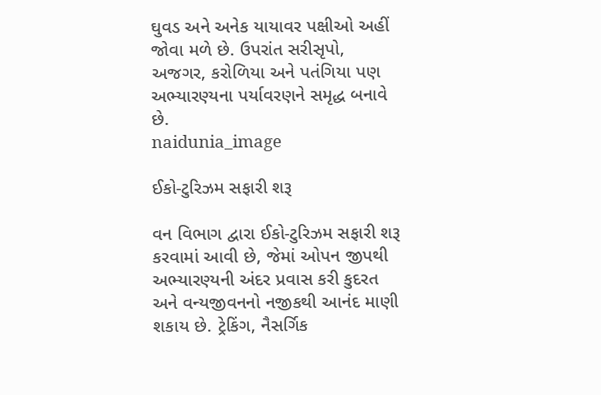ઘુવડ અને અનેક યાયાવર પક્ષીઓ અહીં જોવા મળે છે. ઉપરાંત સરીસૃપો, અજગર, કરોળિયા અને પતંગિયા પણ અભ્યારણ્યના પર્યાવરણને સમૃદ્ધ બનાવે છે.
naidunia_image

ઈકો-ટુરિઝમ સફારી શરૂ

વન વિભાગ દ્વારા ઈકો-ટુરિઝમ સફારી શરૂ કરવામાં આવી છે, જેમાં ઓપન જીપથી અભ્યારણ્યની અંદર પ્રવાસ કરી કુદરત અને વન્યજીવનનો નજીકથી આનંદ માણી શકાય છે. ટ્રેકિંગ, નૈસર્ગિક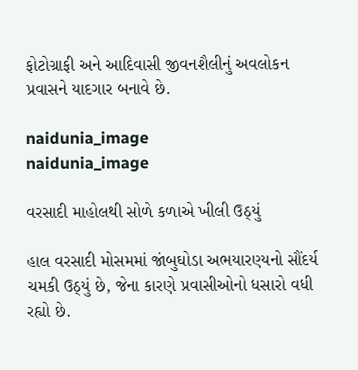ફોટોગ્રાફી અને આદિવાસી જીવનશૈલીનું અવલોકન પ્રવાસને યાદગાર બનાવે છે.

naidunia_image
naidunia_image

વરસાદી માહોલથી સોળે કળાએ ખીલી ઉઠ્યું

હાલ વરસાદી મોસમમાં જાંબુઘોડા અભયારણ્યનો સૌંદર્ય ચમકી ઉઠ્યું છે, જેના કારણે પ્રવાસીઓનો ધસારો વધી રહ્યો છે.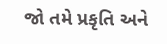જો તમે પ્રકૃતિ અને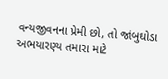વન્યજીવનના પ્રેમી છો, તો જાંબુઘોડા અભયારણ્ય તમારા માટે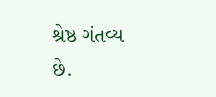શ્રેષ્ઠ ગંતવ્ય છે.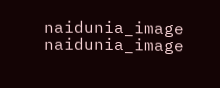naidunia_image
naidunia_image